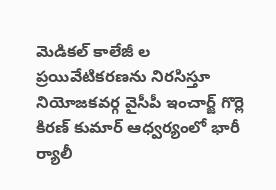మెడికల్ కాలేజీ ల ప్రయివేటికరణను నిరసిస్తూ నియోజకవర్గ వైసీపీ ఇంచార్జ్ గొర్లె కిరణ్ కుమార్ ఆధ్వర్యంలో భారీ ర్యాలీ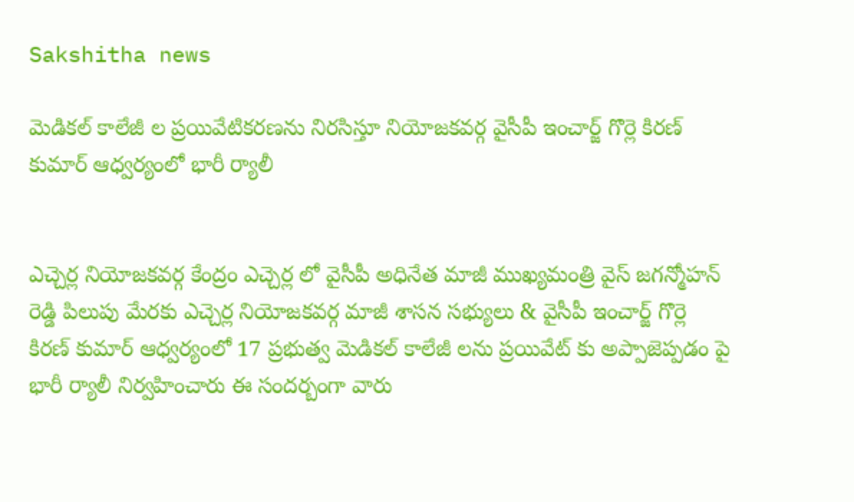Sakshitha news

మెడికల్ కాలేజీ ల ప్రయివేటికరణను నిరసిస్తూ నియోజకవర్గ వైసీపీ ఇంచార్జ్ గొర్లె కిరణ్ కుమార్ ఆధ్వర్యంలో భారీ ర్యాలీ


ఎచ్చెర్ల నియోజకవర్గ కేంద్రం ఎచ్చెర్ల లో వైసీపీ అధినేత మాజీ ముఖ్యమంత్రి వైస్ జగన్మోహన్ రెడ్డి పిలుపు మేరకు ఎచ్చెర్ల నియోజకవర్గ మాజీ శాసన సభ్యులు & వైసీపీ ఇంచార్జ్ గొర్లె కిరణ్ కుమార్ ఆధ్వర్యంలో 17 ప్రభుత్వ మెడికల్ కాలేజీ లను ప్రయివేట్ కు అప్పాజెప్పడం పై భారీ ర్యాలీ నిర్వహించారు ఈ సందర్బంగా వారు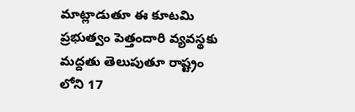మాట్లాడుతూ ఈ కూటమి ప్రభుత్వం పెత్తందారి వ్యవస్థకు మద్దతు తెలుపుతూ రాష్ట్రం లోని 17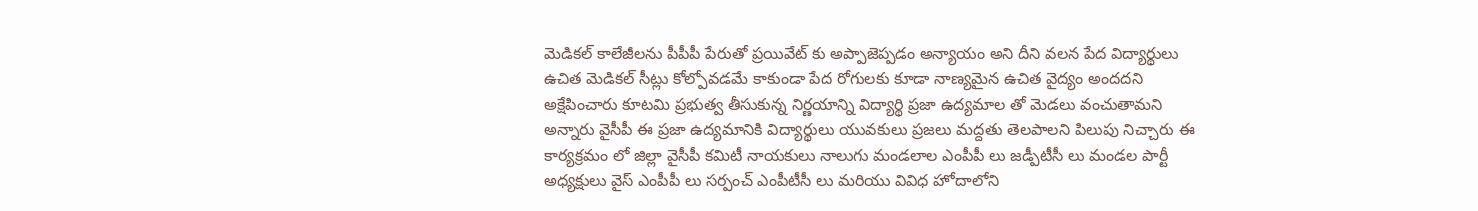మెడికల్ కాలేజీలను పీపీపీ పేరుతో ప్రయివేట్ కు అప్పాజెప్పడం అన్యాయం అని దీని వలన పేద విద్యార్థులు ఉచిత మెడికల్ సీట్లు కోల్పోవడమే కాకుండా పేద రోగులకు కూడా నాణ్యమైన ఉచిత వైద్యం అందదని అక్షేపించారు కూటమి ప్రభుత్వ తీసుకున్న నిర్ణయాన్ని విద్యార్థి ప్రజా ఉద్యమాల తో మెడలు వంచుతామని అన్నారు వైసీపీ ఈ ప్రజా ఉద్యమానికి విద్యార్థులు యువకులు ప్రజలు మద్దతు తెలపాలని పిలుపు నిచ్చారు ఈ కార్యక్రమం లో జిల్లా వైసీపీ కమిటీ నాయకులు నాలుగు మండలాల ఎంపీపీ లు జడ్పీటీసీ లు మండల పార్టీ అధ్యక్షులు వైస్ ఎంపీపీ లు సర్పంచ్ ఎంపీటీసీ లు మరియు వివిధ హోదాలోని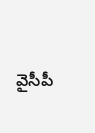వైసీపీ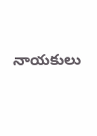నాయకులు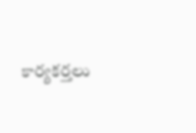కార్యకర్తలు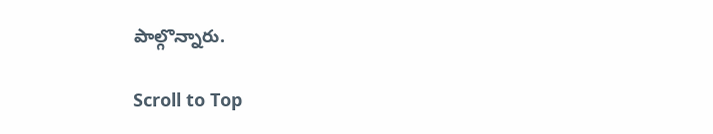పాల్గొన్నారు.

Scroll to Top